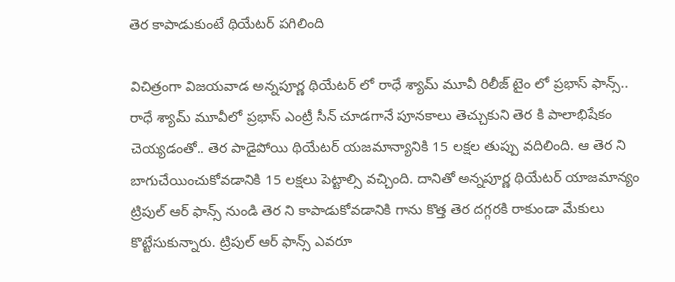తెర కాపాడుకుంటే థియేటర్ పగిలింది

విచిత్రంగా విజయవాడ అన్నపూర్ణ థియేటర్ లో రాధే శ్యామ్ మూవీ రిలీజ్ టైం లో ప్రభాస్ ఫాన్స్.. రాధే శ్యామ్ మూవీలో ప్రభాస్ ఎంట్రీ సీన్ చూడగానే పూనకాలు తెచ్చుకుని తెర కి పాలాభిషేకం చెయ్యడంతో.. తెర పాడైపోయి థియేటర్ యజమాన్యానికి 15 లక్షల తుప్పు వదిలింది. ఆ తెర ని బాగుచేయించుకోవడానికి 15 లక్షలు పెట్టాల్సి వచ్చింది. దానితో అన్నపూర్ణ థియేటర్ యాజమాన్యం ట్రిపుల్ ఆర్ ఫాన్స్ నుండి తెర ని కాపాడుకోవడానికి గాను కొత్త తెర దగ్గరకి రాకుండా మేకులు కొట్టేసుకున్నారు. ట్రిపుల్ ఆర్ ఫాన్స్ ఎవరూ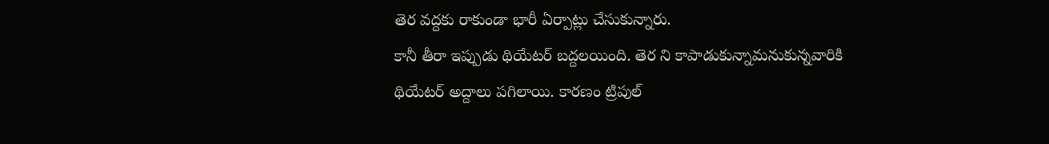తెర వద్దకు రాకుండా భారీ ఏర్పాట్లు చేసుకున్నారు.
కానీ తీరా ఇప్పుడు థియేటర్ బద్దలయింది. తెర ని కాపాడుకున్నామనుకున్నవారికి థియేటర్ అద్దాలు పగిలాయి. కారణం ట్రిపుల్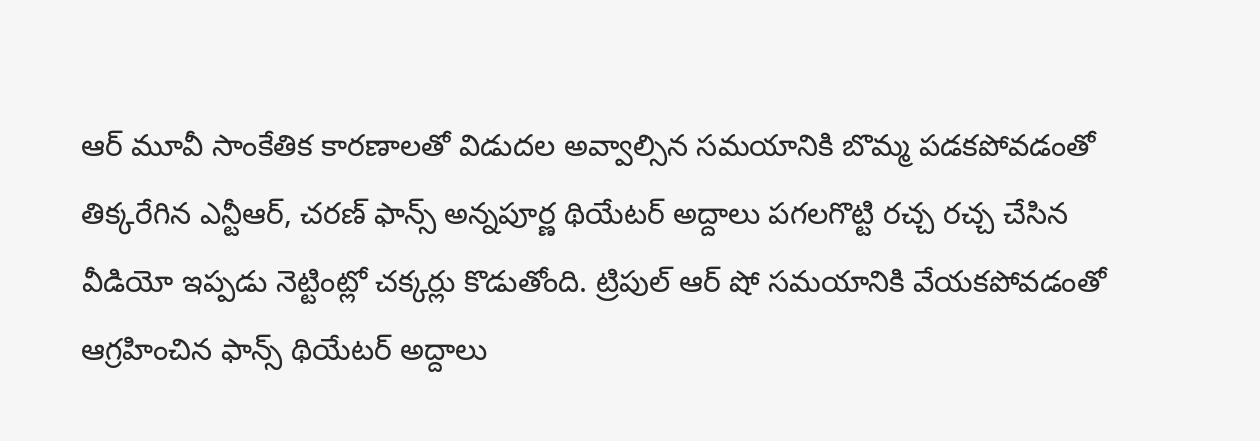ఆర్ మూవీ సాంకేతిక కారణాలతో విడుదల అవ్వాల్సిన సమయానికి బొమ్మ పడకపోవడంతో తిక్కరేగిన ఎన్టీఆర్, చరణ్ ఫాన్స్ అన్నపూర్ణ థియేటర్ అద్దాలు పగలగొట్టి రచ్చ రచ్చ చేసిన వీడియో ఇప్పడు నెట్టింట్లో చక్కర్లు కొడుతోంది. ట్రిపుల్ ఆర్ షో సమయానికి వేయకపోవడంతో ఆగ్రహించిన ఫాన్స్ థియేటర్ అద్దాలు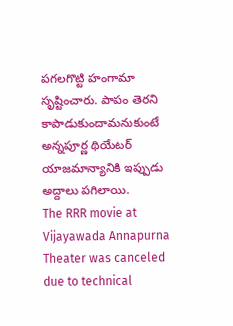పగలగొట్టి హంగామా సృష్టించారు. పాపం తెరని కాపాడుకుందామనుకుంటే అన్నపూర్ణ థియేటర్ యాజమాన్యానికి ఇప్పుడు అద్దాలు పగిలాయి.
The RRR movie at Vijayawada Annapurna Theater was canceled due to technical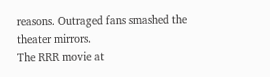reasons. Outraged fans smashed the theater mirrors.
The RRR movie at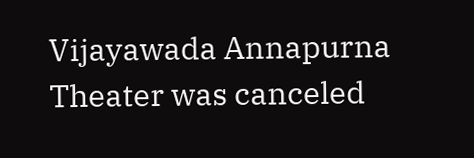Vijayawada Annapurna Theater was canceled